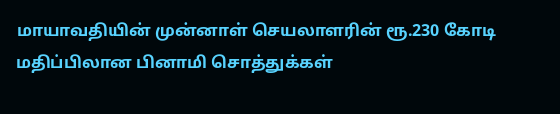மாயாவதியின் முன்னாள் செயலாளரின் ரூ.230 கோடி மதிப்பிலான பினாமி சொத்துக்கள்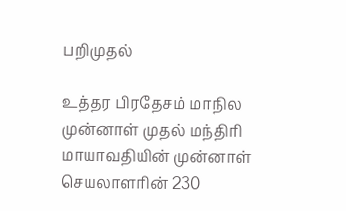பறிமுதல்

உத்தர பிரதேசம் மாநில முன்னாள் முதல் மந்திரி மாயாவதியின் முன்னாள் செயலாளரின் 230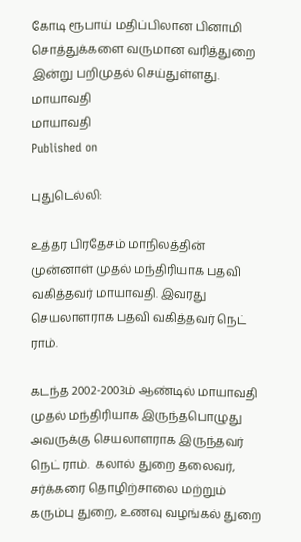கோடி ரூபாய் மதிப்பிலான பினாமி சொத்துக்களை வருமான வரித்துறை இன்று பறிமுதல் செய்துள்ளது.
மாயாவதி
மாயாவதி
Published on

புதுடெல்லி:

உத்தர பிரதேசம் மாநிலத்தின் முன்னாள் முதல் மந்திரியாக பதவி வகித்தவர் மாயாவதி. இவரது செயலாளராக பதவி வகித்தவர் நெட் ராம்.

கடந்த 2002-2003ம் ஆண்டில் மாயாவதி முதல் மந்திரியாக இருந்தபொழுது அவருக்கு செயலாளராக இருந்தவர் நெட் ராம்.  கலால் துறை தலைவர், சர்க்கரை தொழிற்சாலை மற்றும் கரும்பு துறை, உணவு வழங்கல் துறை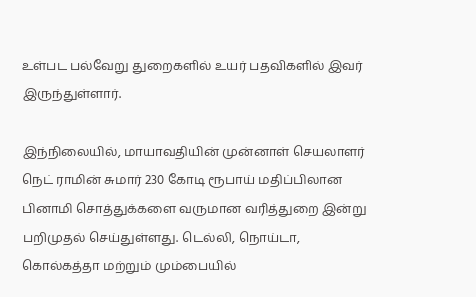உள்பட பல்வேறு துறைகளில் உயர் பதவிகளில் இவர் இருந்துள்ளார்.

இந்நிலையில், மாயாவதியின் முன்னாள் செயலாளர் நெட் ராமின் சுமார் 230 கோடி ரூபாய் மதிப்பிலான பினாமி சொத்துக்களை வருமான வரித்துறை இன்று பறிமுதல் செய்துள்ளது. டெல்லி, நொய்டா, கொல்கத்தா மற்றும் மும்பையில்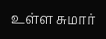உள்ள சுமார்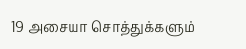19 அசையா சொத்துக்களும்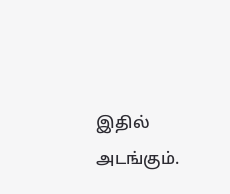இதில் அடங்கும்.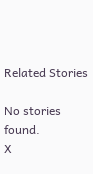Related Stories

No stories found.
X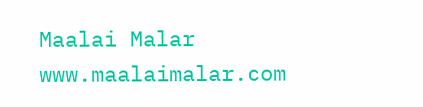Maalai Malar
www.maalaimalar.com